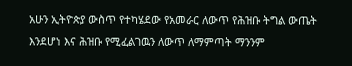አሁን ኢትዮጵያ ውስጥ የተካሄደው የአመራር ለውጥ የሕዝቡ ትግል ውጤት እንደሆነ እና ሕዝቡ የሚፈልገዉን ለውጥ ለማምጣት ማንንም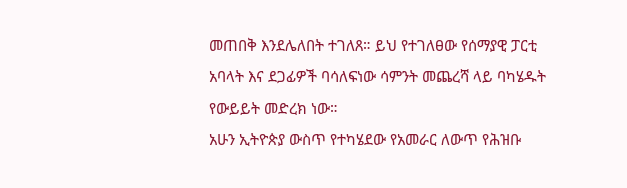መጠበቅ እንደሌለበት ተገለጸ። ይህ የተገለፀው የሰማያዊ ፓርቲ አባላት እና ደጋፊዎች ባሳለፍነው ሳምንት መጨረሻ ላይ ባካሄዱት የውይይት መድረክ ነው።
አሁን ኢትዮጵያ ውስጥ የተካሄደው የአመራር ለውጥ የሕዝቡ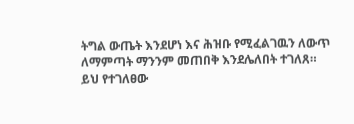ትግል ውጤት እንደሆነ እና ሕዝቡ የሚፈልገዉን ለውጥ ለማምጣት ማንንም መጠበቅ እንደሌለበት ተገለጸ። ይህ የተገለፀው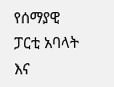የሰማያዊ ፓርቲ አባላት እና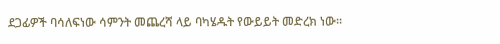ደጋፊዎች ባሳለፍነው ሳምንት መጨረሻ ላይ ባካሄዱት የውይይት መድረክ ነው።